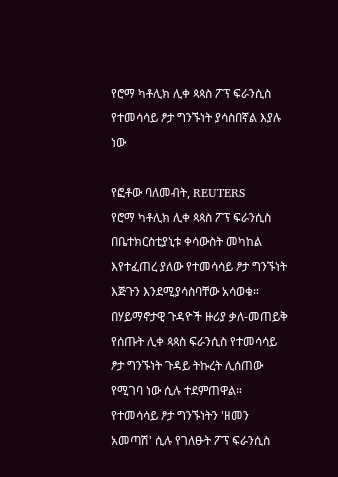የሮማ ካቶሊክ ሊቀ ጳጳስ ፖፕ ፍራንሲስ የተመሳሳይ ፆታ ግንኙነት ያሳስበኛል እያሉ ነው

የፎቶው ባለመብት, REUTERS
የሮማ ካቶሊክ ሊቀ ጳጳስ ፖፕ ፍራንሲስ በቤተክርስቲያኒቱ ቀሳውስት መካከል እየተፈጠረ ያለው የተመሳሳይ ፆታ ግንኙነት እጅጉን እንደሚያሳስባቸው አሳወቁ።
በሃይማኖታዊ ጉዳዮች ዙሪያ ቃለ-መጠይቅ የሰጡት ሊቀ ጳጳስ ፍራንሲስ የተመሳሳይ ፆታ ግንኙነት ጉዳይ ትኩረት ሊሰጠው የሚገባ ነው ሲሉ ተደምጠዋል።
የተመሳሳይ ፆታ ግንኙነትን 'ዘመን አመጣሽ' ሲሉ የገለፁት ፖፕ ፍራንሲስ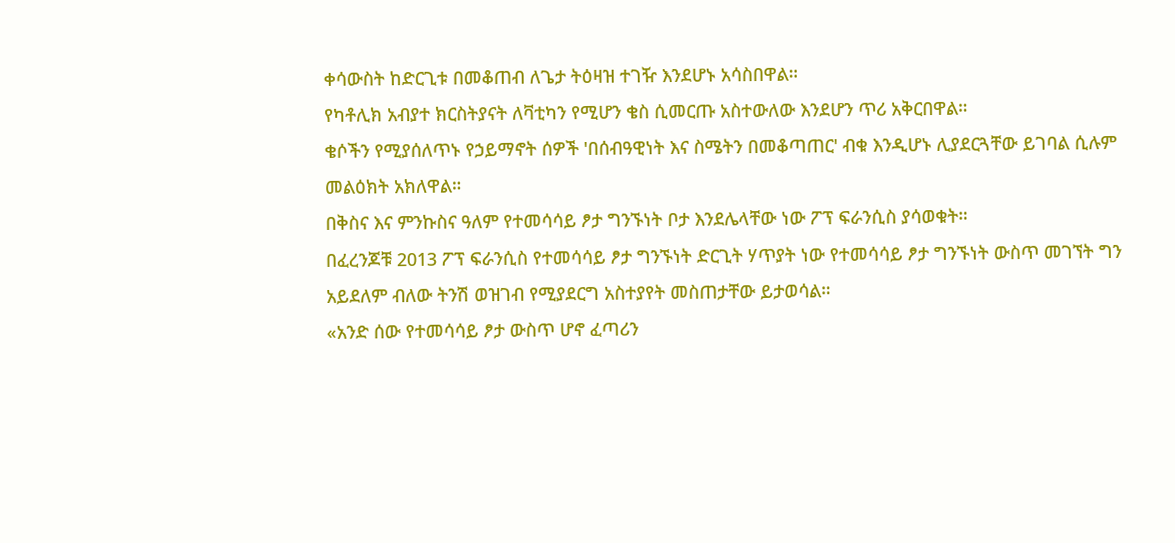ቀሳውስት ከድርጊቱ በመቆጠብ ለጌታ ትዕዛዝ ተገዥ እንደሆኑ አሳስበዋል።
የካቶሊክ አብያተ ክርስትያናት ለቫቲካን የሚሆን ቄስ ሲመርጡ አስተውለው እንደሆን ጥሪ አቅርበዋል።
ቄሶችን የሚያሰለጥኑ የኃይማኖት ሰዎች 'በሰብዓዊነት እና ስሜትን በመቆጣጠር' ብቁ እንዲሆኑ ሊያደርጓቸው ይገባል ሲሉም መልዕክት አክለዋል።
በቅስና እና ምንኩስና ዓለም የተመሳሳይ ፆታ ግንኙነት ቦታ እንደሌላቸው ነው ፖፕ ፍራንሲስ ያሳወቁት።
በፈረንጆቹ 2013 ፖፕ ፍራንሲስ የተመሳሳይ ፆታ ግንኙነት ድርጊት ሃጥያት ነው የተመሳሳይ ፆታ ግንኙነት ውስጥ መገኘት ግን አይደለም ብለው ትንሽ ወዝገብ የሚያደርግ አስተያየት መስጠታቸው ይታወሳል።
«አንድ ሰው የተመሳሳይ ፆታ ውስጥ ሆኖ ፈጣሪን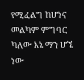የሚፈልግ ከሆነና መልካም ምግባር ካለው እኔ ማን ሆኜ ነው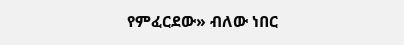የምፈርደው» ብለው ነበር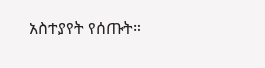አስተያየት የሰጡት።